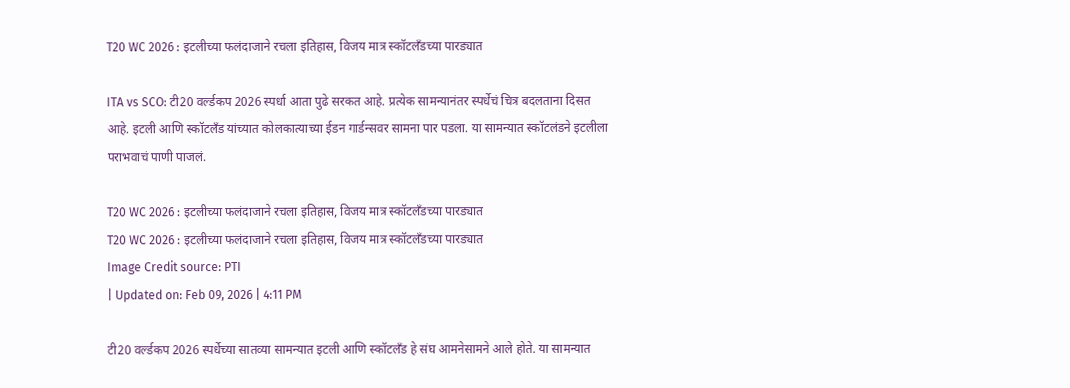T20 WC 2026 : इटलीच्या फलंदाजाने रचला इतिहास, विजय मात्र स्कॉटलँडच्या पारड्यात

ITA vs SCO: टी20 वर्ल्डकप 2026 स्पर्धा आता पुढे सरकत आहे. प्रत्येक सामन्यानंतर स्पर्धेचं चित्र बदलताना दिसत आहे. इटली आणि स्कॉटलँड यांच्यात कोलकात्याच्या ईडन गार्डन्सवर सामना पार पडला. या सामन्यात स्कॉटलंडने इटलीला पराभवाचं पाणी पाजलं.

T20 WC 2026 : इटलीच्या फलंदाजाने रचला इतिहास, विजय मात्र स्कॉटलँडच्या पारड्यात
T20 WC 2026 : इटलीच्या फलंदाजाने रचला इतिहास, विजय मात्र स्कॉटलँडच्या पारड्यात
Image Credit source: PTI
| Updated on: Feb 09, 2026 | 4:11 PM

टी20 वर्ल्डकप 2026 स्पर्धेच्या सातव्या सामन्यात इटली आणि स्कॉटलँड हे संघ आमनेसामने आले होते. या सामन्यात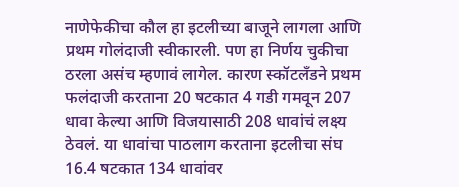नाणेफेकीचा कौल हा इटलीच्या बाजूने लागला आणि प्रथम गोलंदाजी स्वीकारली. पण हा निर्णय चुकीचा ठरला असंच म्हणावं लागेल. कारण स्कॉटलँडने प्रथम फलंदाजी करताना 20 षटकात 4 गडी गमवून 207 धावा केल्या आणि विजयासाठी 208 धावांचं लक्ष्य ठेवलं. या धावांचा पाठलाग करताना इटलीचा संघ 16.4 षटकात 134 धावांवर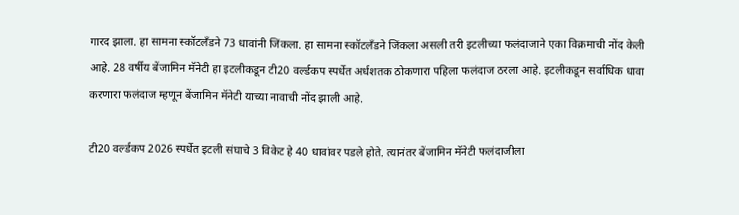गारद झाला. हा सामना स्कॉटलँडने 73 धावांनी जिंकला. हा सामना स्कॉटलँडने जिंकला असली तरी इटलीच्या फलंदाजाने एका विक्रमाची नोंद केली आहे. 28 वर्षीय बेंजामिन मॅनेटी हा इटलीकडून टी20 वर्ल्डकप स्पर्धेत अर्धशतक ठोकणारा पहिला फलंदाज ठरला आहे. इटलीकडून सर्वाधिक धावा करणारा फलंदाज म्हणून बेंजामिन मॅनेटी याच्या नावाची नोंद झाली आहे.

टी20 वर्ल्डकप 2026 स्पर्धेत इटली संघाचे 3 विकेट हे 40 धावांवर पडले होते. त्यानंतर बेंजामिन मॅनेटी फलंदाजीला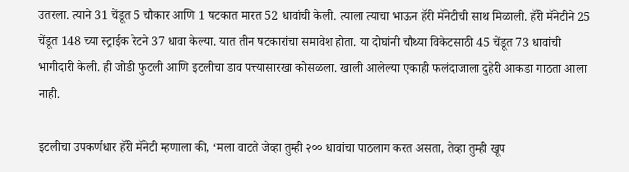उतरला. त्याने 31 चेंडूत 5 चौकार आणि 1 षटकात मारत 52 धावांची केली. त्याला त्याचा भाऊन हॅरी मॅनेटीची साथ मिळाली. हॅरी मॅनेटीने 25 चेंडूत 148 च्या स्ट्राईक रेटने 37 धावा केल्या. यात तीन षटकारांचा समावेश होता. या दोघांनी चौथ्या विकेटसाठी 45 चेंडूत 73 धावांची भागीदारी केली. ही जोडी फुटली आणि इटलीचा डाव पत्त्यासारखा कोसळला. खाली आलेल्या एकाही फलंदाजाला दुहेरी आकडा गाठता आला नाही.

इटलीचा उपकर्णधार हॅरी मॅनेटी म्हणाला की, ‘मला वाटते जेव्हा तुम्ही २०० धावांचा पाठलाग करत असता, तेव्हा तुम्ही खूप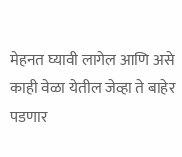मेहनत घ्यावी लागेल आणि असे काही वेळा येतील जेव्हा ते बाहेर पडणार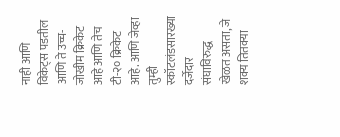नाही आणि विकेट्स पडतील आणि ते उच्च-जोखीम क्रिकेट आहे आणि तेच टी-२० क्रिकेट आहे. आणि जेव्हा तुम्ही स्कॉटलंडसारख्या दर्जेदार संघाविरुद्ध खेळत असता, जे शक्य तितक्या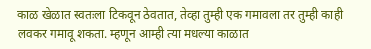काळ खेळात स्वतःला टिकवून ठेवतात, तेव्हा तुम्ही एक गमावला तर तुम्ही काही लवकर गमावू शकता. म्हणून आम्ही त्या मधल्या काळात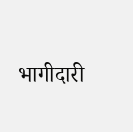भागीदारी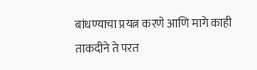बांधण्याचा प्रयत्न करणे आणि मागे काही ताकदीने ते परत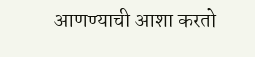आणण्याची आशा करतो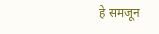हे समजून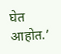घेत आहोत.’